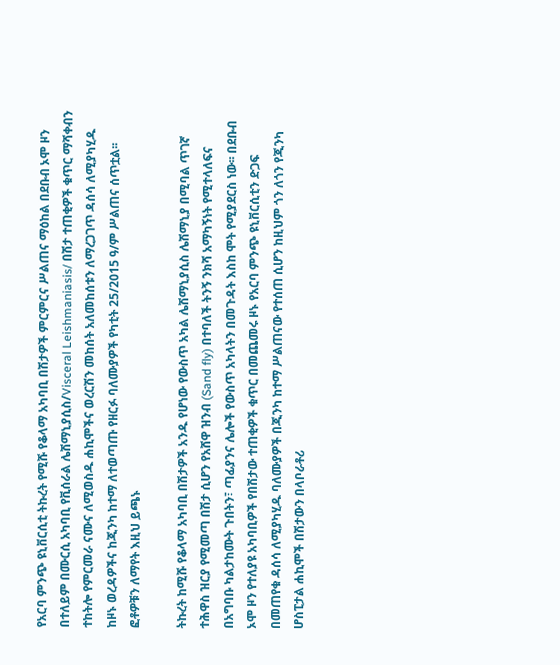የአርባ ምንጭ ዩኒቨርሲቲ ትኩረት የሚሹ የቆላማ አካባቢ በሽታዎች ምርምርና ሥልጠና ማዕከል በደቡብ ኦሞ ዞን በተለይም በሙርሲ አካባቢ የቪሰራል ሌሽማኒያሲስ/Visceral Leishmaniasis/ በሽታ ተጠቂዎች ቁጥር ማሻቀብን ተከትሎ የምርመራ ናሙና ለሚወስዱ ሐኪሞችና ወረርሽን መከሰት አለመከሰቱን ለማረጋገጥ ዳሰሳ ለሚያካሂዱ ከዞኑ ወረዳዎችና ከጂንካ ከተማ ለተወጣጡ የዘርፉ ባለሙያዎች የካቲት 25/2015 ዓ/ም ሥልጠና ሰጥቷል፡፡ ፎቶዎቹን ለማየት እዚህ ይጫኑ

ትኩረት ከሚሹ የቆላማ አካባቢ በሽታዎች አንዱ የሆነው የውስጥ አካል ሌሽማኒያሲስ ሌሽማኒያ በሚባል ጥገኛ ተሕዋስ ዝርያ የሚመጣ በሽታ ሲሆን የአሸዋ ዝንብ (Sand fly) በተባለች ትንኝ ንክሻ አማካኝነት የሚተላለፍና በአግባቡ ካልታከሙት ጉበትን፣ ጣፊያንና ሌሎች የውስጥ አካላትን በመጉዳት እስከ ሞት የሚያደርስ ነው፡፡ በደቡብ ኦሞ ዞን የተለያዩ አካባቢዎች የበሽታው ተጠቂዎች ቁጥር በመጨመሩ ዞኑ የአርባ ምንጭ ዩኒቨርሲቲን ድጋፍ በመጠየቁ ዳሰሳ ለሚያካሂዱ ባለሙያዎች በጂንካ ከተማ ሥልጠናው የተሰጠ ሲሆን ከዚህም ጎን ለጎን የጂንካ ሆስፒታል ሐኪሞች በሽታውን በላቦራቶሪ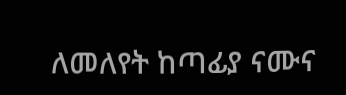ለመለየት ከጣፊያ ናሙና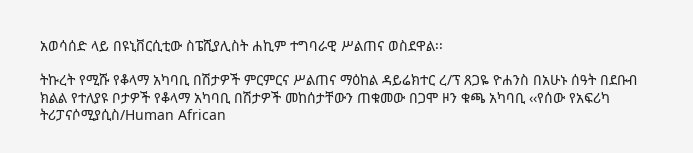አወሳሰድ ላይ በዩኒቨርሲቲው ስፔሺያሊስት ሐኪም ተግባራዊ ሥልጠና ወስደዋል፡፡

ትኩረት የሚሹ የቆላማ አካባቢ በሽታዎች ምርምርና ሥልጠና ማዕከል ዳይሬክተር ረ/ፕ ጸጋዬ ዮሐንስ በአሁኑ ሰዓት በደቡብ ክልል የተለያዩ ቦታዎች የቆላማ አካባቢ በሽታዎች መከሰታቸውን ጠቁመው በጋሞ ዞን ቁጫ አካባቢ ‹‹የሰው የአፍሪካ ትሪፓናሶሚያሲስ/Human African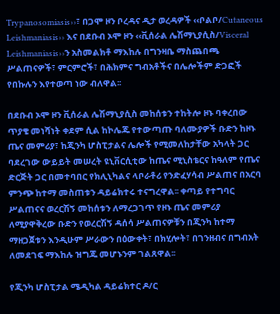Trypanosomiasis››፣ በጋሞ ዞን ቦረዳና ዲታ ወረዳዎች ‹‹ቦልቦ/Cutaneous Leishmaniasis›› እና በደቡብ ኦሞ ዞን ‹‹ቪሰራል ሌሽማኒያሲስ/Visceral Leishmaniasis››ን አስመልክቶ ማእከሉ በግንዛቤ ማስጨበጫ ሥልጠናዎች፣ ምርምሮች፣ በሕክምና ግብአቶችና በሌሎችም ድጋፎች የበኩሉን እየተወጣ ነው ብለዋል፡፡

በደቡብ ኦሞ ዞን ቪሰራል ሌሽማኒያሲስ መከሰቱን ተከትሎ ዞኑ ባቀረበው ጥያቄ መነሻነት ቀደም ሲል ከኮሌጁ የተውጣጡ ባለሙያዎች ቡድን ከዞኑ ጤና መምሪያ፣ ከጂንካ ሆስፒታልና ሌሎች የሚመለከታቸው አካላት ጋር ባደረገው ውይይት መሠረት ዩኒቨርሲቲው ከጤና ሚኒስቴርና ከዓለም የጤና ድርጅት ጋር በመተባበር የክሊኒካልና ላቦራቶሪ የንድፈሃሳብ ሥልጠና በአርባ ምንጭ ከተማ መስጠቱን ዳይሬክተሩ ተናግረዋል፡፡ ቀጣይ የተግባር ሥልጠናና ወረርሽኝ መከሰቱን ለማረጋገጥ የዞኑ ጤና መምሪያ ለሚያዋቅረው ቡድን የወረርሽኝ ዳሰሳ ሥልጠናዎቹን በጂንካ ከተማ ማዘጋጀቱን እንዲሁም ሥራውን በዕውቀት፣ በክሂሎት፣ በገንዘብና በግብአት ለመደገፍ ማእከሉ ዝግጁ መሆኑንም ገልጸዋል፡፡

የጂንካ ሆስፒታል ሜዲካል ዳይሬክተር ዶ/ር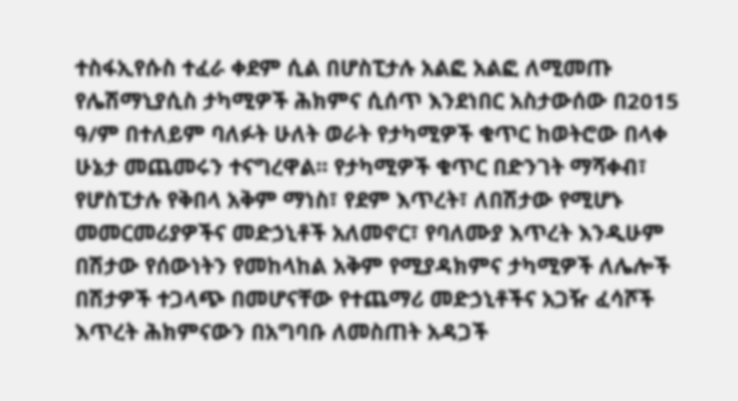ተስፋኢየሱስ ተፈራ ቀደም ሲል በሆስፒታሉ አልፎ አልፎ ለሚመጡ የሌሽማኒያሲስ ታካሚዎች ሕክምና ሲሰጥ እንደነበር አስታውሰው በ2015 ዓ/ም በተለይም ባለፉት ሁለት ወራት የታካሚዎች ቁጥር ከወትሮው በላቀ ሁኔታ መጨመሩን ተናግረዋል፡፡ የታካሚዎች ቁጥር በድንገት ማሻቀብ፣ የሆስፒታሉ የቅበላ አቅም ማነስ፣ የደም እጥረት፣ ለበሽታው የሚሆኑ መመርመሪያዎችና መድኃኒቶች አለመኖር፣ የባለሙያ እጥረት እንዲሁም በሽታው የሰውነትን የመከላከል አቅም የሚያዳክምና ታካሚዎች ለሌሎች በሽታዎች ተጋላጭ በመሆናቸው የተጨማሪ መድኃኒቶችና አጋዥ ፈሳሾች እጥረት ሕክምናውን በአግባቡ ለመስጠት አዳጋች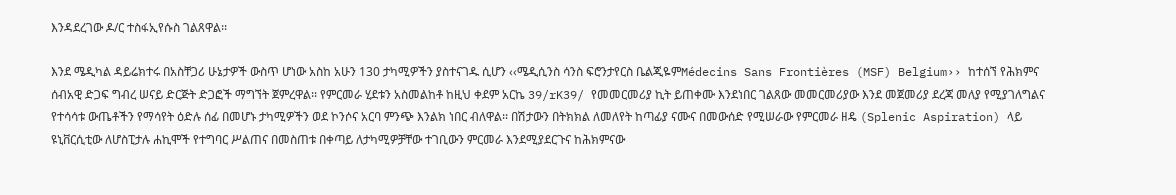እንዳደረገው ዶ/ር ተስፋኢየሱስ ገልጸዋል፡፡

እንደ ሜዲካል ዳይሬክተሩ በአስቸጋሪ ሁኔታዎች ውስጥ ሆነው አስከ አሁን 130 ታካሚዎችን ያስተናገዱ ሲሆን ‹‹ሜዲሲንስ ሳንስ ፍሮንታየርስ ቤልጂዬምMédecins Sans Frontières (MSF) Belgium›› ከተሰኘ የሕክምና ሰብአዊ ድጋፍ ግብረ ሠናይ ድርጅት ድጋፎች ማግኘት ጀምረዋል፡፡ የምርመራ ሂደቱን አስመልከቶ ከዚህ ቀደም አርኬ 39/rK39/ የመመርመሪያ ኪት ይጠቀሙ እንደነበር ገልጸው መመርመሪያው እንደ መጀመሪያ ደረጃ መለያ የሚያገለግልና የተሳሳቱ ውጤቶችን የማሳየት ዕድሉ ሰፊ በመሆኑ ታካሚዎችን ወደ ኮንሶና አርባ ምንጭ እንልክ ነበር ብለዋል፡፡ በሽታውን በትክክል ለመለየት ከጣፊያ ናሙና በመውሰድ የሚሠራው የምርመራ ዘዴ (Splenic Aspiration) ላይ ዩኒቨርሲቲው ለሆስፒታሉ ሐኪሞች የተግባር ሥልጠና በመስጠቱ በቀጣይ ለታካሚዎቻቸው ተገቢውን ምርመራ እንደሚያደርጉና ከሕክምናው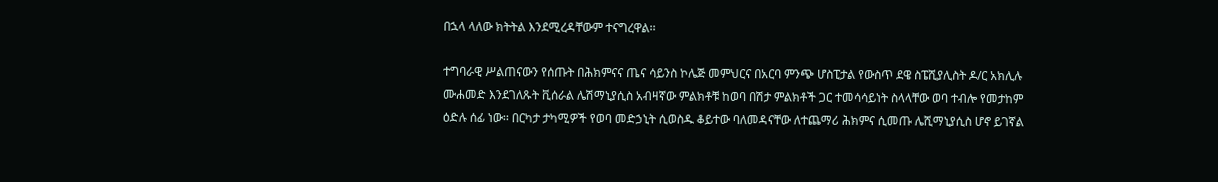በኋላ ላለው ክትትል እንደሚረዳቸውም ተናግረዋል፡፡

ተግባራዊ ሥልጠናውን የሰጡት በሕክምናና ጤና ሳይንስ ኮሌጅ መምህርና በአርባ ምንጭ ሆስፒታል የውስጥ ደዌ ስፔሺያሊስት ዶ/ር አክሊሉ ሙሐመድ እንደገለጹት ቪሰራል ሌሽማኒያሲስ አብዛኛው ምልክቶቹ ከወባ በሽታ ምልክቶች ጋር ተመሳሳይነት ስላላቸው ወባ ተብሎ የመታከም ዕድሉ ሰፊ ነው፡፡ በርካታ ታካሚዎች የወባ መድኃኒት ሲወስዱ ቆይተው ባለመዳናቸው ለተጨማሪ ሕክምና ሲመጡ ሌሺማኒያሲስ ሆኖ ይገኛል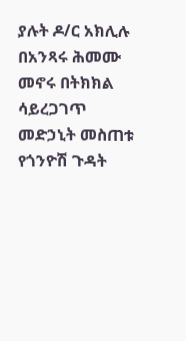ያሉት ዶ/ር አክሊሉ በአንጻሩ ሕመሙ መኖሩ በትክክል ሳይረጋገጥ መድኃኒት መስጠቱ የጎንዮሽ ጉዳት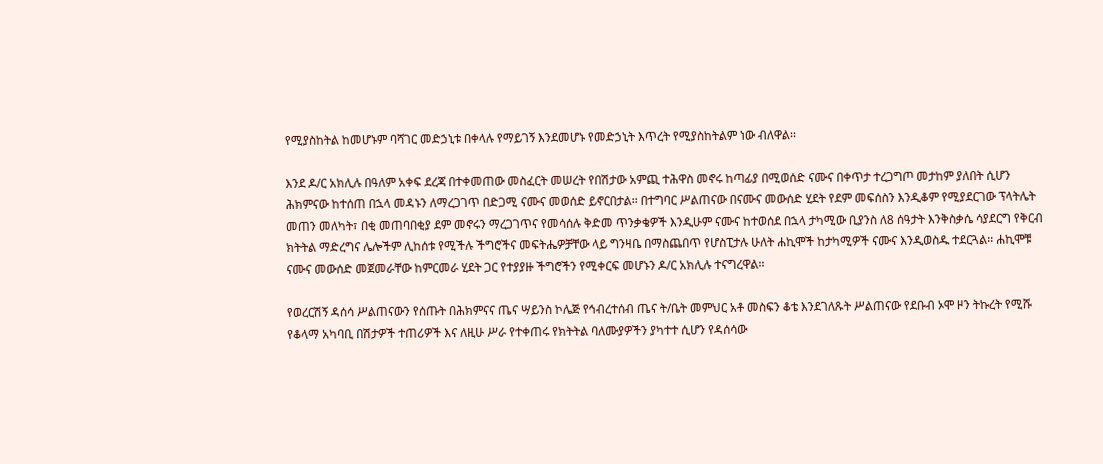የሚያስከትል ከመሆኑም ባሻገር መድኃኒቱ በቀላሉ የማይገኝ እንደመሆኑ የመድኃኒት እጥረት የሚያስከትልም ነው ብለዋል፡፡

እንደ ዶ/ር አክሊሉ በዓለም አቀፍ ደረጃ በተቀመጠው መስፈርት መሠረት የበሽታው አምጪ ተሕዋስ መኖሩ ከጣፊያ በሚወሰድ ናሙና በቀጥታ ተረጋግጦ መታከም ያለበት ሲሆን ሕክምናው ከተሰጠ በኋላ መዳኑን ለማረጋገጥ በድጋሚ ናሙና መወሰድ ይኖርበታል፡፡ በተግባር ሥልጠናው በናሙና መውሰድ ሂደት የደም መፍሰስን እንዲቆም የሚያደርገው ፕላትሌት መጠን መለካት፣ በቂ መጠባበቂያ ደም መኖሩን ማረጋገጥና የመሳሰሉ ቅድመ ጥንቃቄዎች እንዲሁም ናሙና ከተወሰደ በኋላ ታካሚው ቢያንስ ለ8 ሰዓታት እንቅስቃሴ ሳያደርግ የቅርብ ክትትል ማድረግና ሌሎችም ሊከሰቱ የሚችሉ ችግሮችና መፍትሔዎቻቸው ላይ ግንዛቤ በማስጨበጥ የሆስፒታሉ ሁለት ሐኪሞች ከታካሚዎች ናሙና እንዲወስዱ ተደርጓል፡፡ ሐኪሞቹ ናሙና መውሰድ መጀመራቸው ከምርመራ ሂደት ጋር የተያያዙ ችግሮችን የሚቀርፍ መሆኑን ዶ/ር አክሊሉ ተናግረዋል፡፡

የወረርሽኝ ዳሰሳ ሥልጠናውን የሰጡት በሕክምናና ጤና ሣይንስ ኮሌጅ የኅብረተሰብ ጤና ት/ቤት መምህር አቶ መስፍን ቆቴ እንደገለጹት ሥልጠናው የደቡብ ኦሞ ዞን ትኩረት የሚሹ የቆላማ አካባቢ በሽታዎች ተጠሪዎች እና ለዚሁ ሥራ የተቀጠሩ የክትትል ባለሙያዎችን ያካተተ ሲሆን የዳሰሳው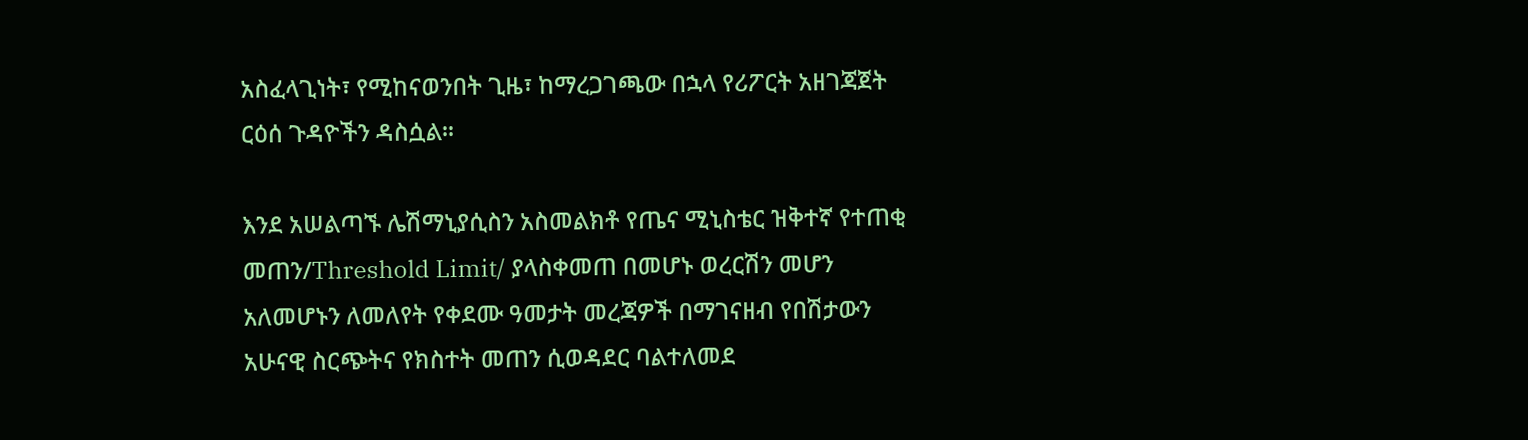አስፈላጊነት፣ የሚከናወንበት ጊዜ፣ ከማረጋገጫው በኋላ የሪፖርት አዘገጃጀት ርዕሰ ጉዳዮችን ዳስሷል፡፡

እንደ አሠልጣኙ ሌሽማኒያሲስን አስመልክቶ የጤና ሚኒስቴር ዝቅተኛ የተጠቂ መጠን/Threshold Limit/ ያላስቀመጠ በመሆኑ ወረርሽን መሆን አለመሆኑን ለመለየት የቀደሙ ዓመታት መረጃዎች በማገናዘብ የበሽታውን አሁናዊ ስርጭትና የክስተት መጠን ሲወዳደር ባልተለመደ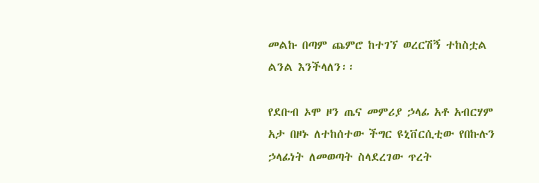መልኩ በጣም ጨምሮ ከተገኘ ወረርሽኝ ተከስቷል ልንል እንችላለን፡፡

የደቡብ ኦሞ ዞን ጤና መምሪያ ኃላፊ አቶ አብርሃም አታ በዞኑ ለተከሰተው ችግር ዩኒቨርሲቲው የበኩሉን ኃላፊነት ለመወጣት ስላደረገው ጥረት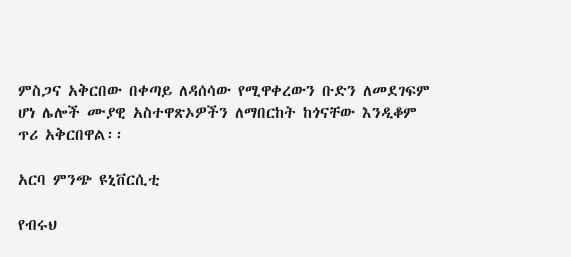ምስጋና አቅርበው በቀጣይ ለዳሰሳው የሚዋቀረውን ቡድን ለመደገፍም ሆነ ሌሎች ሙያዊ አስተዋጽኦዎችን ለማበርከት ከጎናቸው እንዲቆም ጥሪ አቅርበዋል፡፡

አርባ ምንጭ ዩኒቨርሲቲ

የብሩህ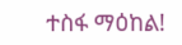ተስፋ ማዕከል!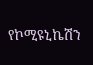የኮሚዩኒኬሽን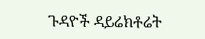ጉዳዮች ዳይሬክቶሬት